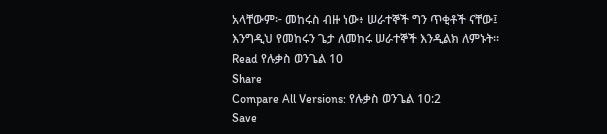አላቸውም፦ መከሩስ ብዙ ነው፥ ሠራተኞች ግን ጥቂቶች ናቸው፤ እንግዲህ የመከሩን ጌታ ለመከሩ ሠራተኞች እንዲልክ ለምኑት።
Read የሉቃስ ወንጌል 10
Share
Compare All Versions: የሉቃስ ወንጌል 10:2
Save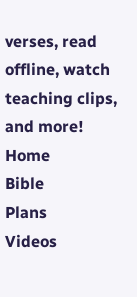verses, read offline, watch teaching clips, and more!
Home
Bible
Plans
Videos